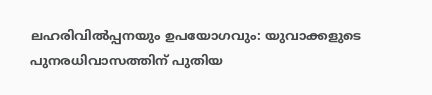ലഹരിവിൽപ്പനയും ഉപയോഗവും: യുവാക്കളുടെ പുനരധിവാസത്തിന് പുതിയ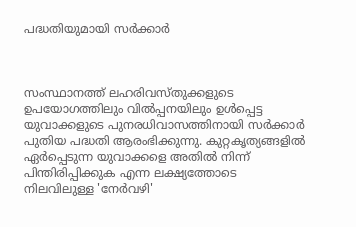പദ്ധതിയുമായി സർക്കാർ



സംസ്ഥാനത്ത് ലഹരിവസ്തുക്കളുടെ ഉപയോഗത്തിലും വിൽപ്പനയിലും ഉൾപ്പെട്ട യുവാക്കളുടെ പുനരധിവാസത്തിനായി സർക്കാർ പുതിയ പദ്ധതി ആരംഭിക്കുന്നു. കുറ്റകൃത്യങ്ങളിൽ ഏർപ്പെടുന്ന യുവാക്കളെ അതിൽ നിന്ന് പിന്തിരിപ്പിക്കുക എന്ന ലക്ഷ്യത്തോടെ നിലവിലുള്ള 'നേർവഴി'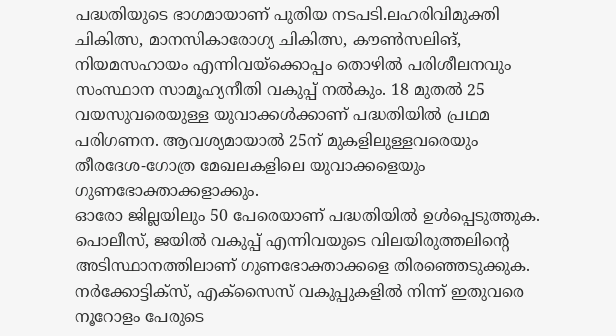പദ്ധതിയുടെ ഭാഗമായാണ് പുതിയ നടപടി.ലഹരിവിമുക്തി ചികിത്സ, മാനസികാരോഗ്യ ചികിത്സ, കൗൺസലിങ്, നിയമസഹായം എന്നിവയ്‌ക്കൊപ്പം തൊഴിൽ പരിശീലനവും സംസ്ഥാന സാമൂഹ്യനീതി വകുപ്പ് നൽകും. 18 മുതൽ 25 വയസുവരെയുള്ള യുവാക്കൾക്കാണ് പദ്ധതിയിൽ പ്രഥമ പരിഗണന. ആവശ്യമായാൽ 25ന് മുകളിലുള്ളവരെയും തീരദേശ-ഗോത്ര മേഖലകളിലെ യുവാക്കളെയും ഗുണഭോക്താക്കളാക്കും.
ഓരോ ജില്ലയിലും 50 പേരെയാണ് പദ്ധതിയിൽ ഉൾപ്പെടുത്തുക. പൊലീസ്, ജയിൽ വകുപ്പ് എന്നിവയുടെ വിലയിരുത്തലിന്റെ അടിസ്ഥാനത്തിലാണ് ഗുണഭോക്താക്കളെ തിരഞ്ഞെടുക്കുക. നർക്കോട്ടിക്‌സ്, എക്‌സൈസ് വകുപ്പുകളിൽ നിന്ന് ഇതുവരെ നൂറോളം പേരുടെ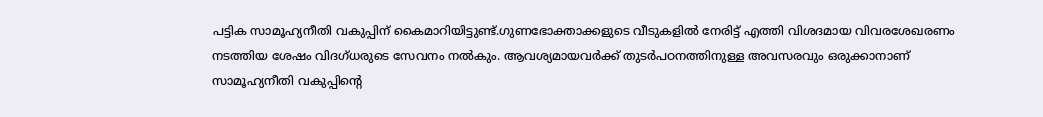പട്ടിക സാമൂഹ്യനീതി വകുപ്പിന് കൈമാറിയിട്ടുണ്ട്.ഗുണഭോക്താക്കളുടെ വീടുകളിൽ നേരിട്ട് എത്തി വിശദമായ വിവരശേഖരണം നടത്തിയ ശേഷം വിദഗ്ധരുടെ സേവനം നൽകും. ആവശ്യമായവർക്ക് തുടർപഠനത്തിനുള്ള അവസരവും ഒരുക്കാനാണ് സാമൂഹ്യനീതി വകുപ്പിന്റെ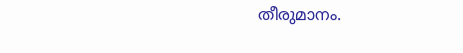തീരുമാനം.